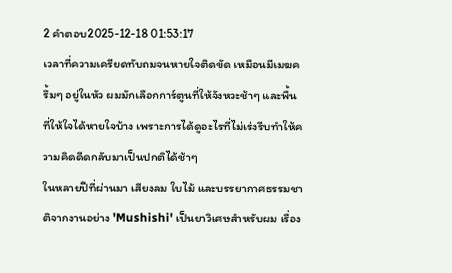2 คำตอบ2025-12-18 01:53:17
เวลาที่ความเครียดทับถมจนหายใจติดขัด เหมือนมีเมฆครึ้มๆ อยู่ในหัว ผมมักเลือกการ์ตูนที่ให้จังหวะช้าๆ และพื้นที่ให้ใจได้หายใจบ้าง เพราะการได้ดูอะไรที่ไม่เร่งรีบทำให้ความคิดดีดกลับมาเป็นปกติได้ช้าๆ
ในหลายปีที่ผ่านมา เสียงลม ใบไม้ และบรรยากาศธรรมชาติจากงานอย่าง 'Mushishi' เป็นยาวิเศษสำหรับผม เรื่อง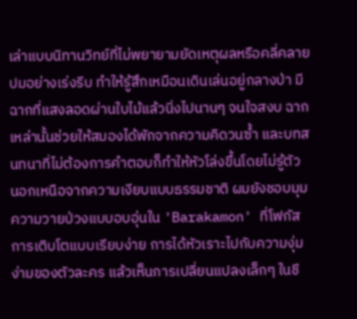เล่าแบบนิทานวิทย์ที่ไม่พยายามยัดเหตุผลหรือคลี่คลายปมอย่างเร่งรีบ ทำให้รู้สึกเหมือนเดินเล่นอยู่กลางป่า มีฉากที่แสงลอดผ่านใบไม้แล้วนิ่งไปนานๆ จนใจสงบ ฉากเหล่านั้นช่วยให้สมองได้พักจากความคิดวนซ้ำ และบทสนทนาที่ไม่ต้องการคำตอบก็ทำให้หัวโล่งขึ้นโดยไม่รู้ตัว
นอกเหนือจากความเงียบแบบธรรมชาติ ผมยังชอบมุมความวายป่วงแบบอบอุ่นใน 'Barakamon' ที่โฟกัสการเติบโตแบบเรียบง่าย การได้หัวเราะไปกับความงุ่มง่ามของตัวละคร แล้วเห็นการเปลี่ยนแปลงเล็กๆ ในชี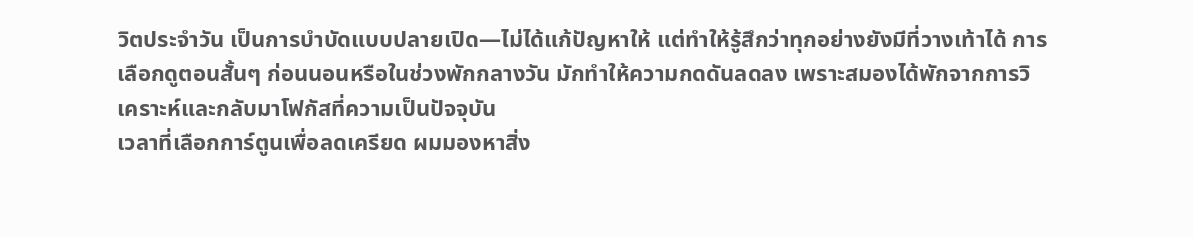วิตประจำวัน เป็นการบำบัดแบบปลายเปิด—ไม่ได้แก้ปัญหาให้ แต่ทำให้รู้สึกว่าทุกอย่างยังมีที่วางเท้าได้ การเลือกดูตอนสั้นๆ ก่อนนอนหรือในช่วงพักกลางวัน มักทำให้ความกดดันลดลง เพราะสมองได้พักจากการวิเคราะห์และกลับมาโฟกัสที่ความเป็นปัจจุบัน
เวลาที่เลือกการ์ตูนเพื่อลดเครียด ผมมองหาสิ่ง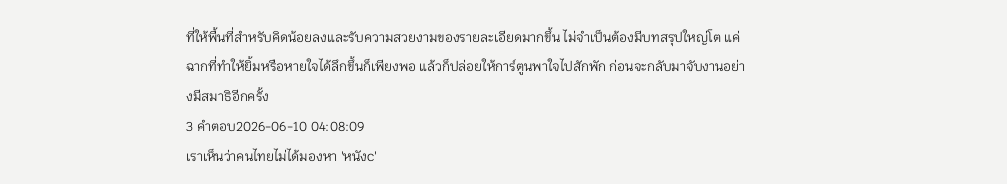ที่ให้พื้นที่สำหรับคิดน้อยลงและรับความสวยงามของรายละเอียดมากขึ้น ไม่จำเป็นต้องมีบทสรุปใหญ่โต แค่ฉากที่ทำให้ยิ้มหรือหายใจได้ลึกขึ้นก็เพียงพอ แล้วก็ปล่อยให้การ์ตูนพาใจไปสักพัก ก่อนจะกลับมาจับงานอย่างมีสมาธิอีกครั้ง
3 คำตอบ2026-06-10 04:08:09
เราเห็นว่าคนไทยไม่ได้มองหา 'หนังc'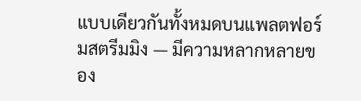แบบเดียวกันทั้งหมดบนแพลตฟอร์มสตรีมมิง — มีความหลากหลายของ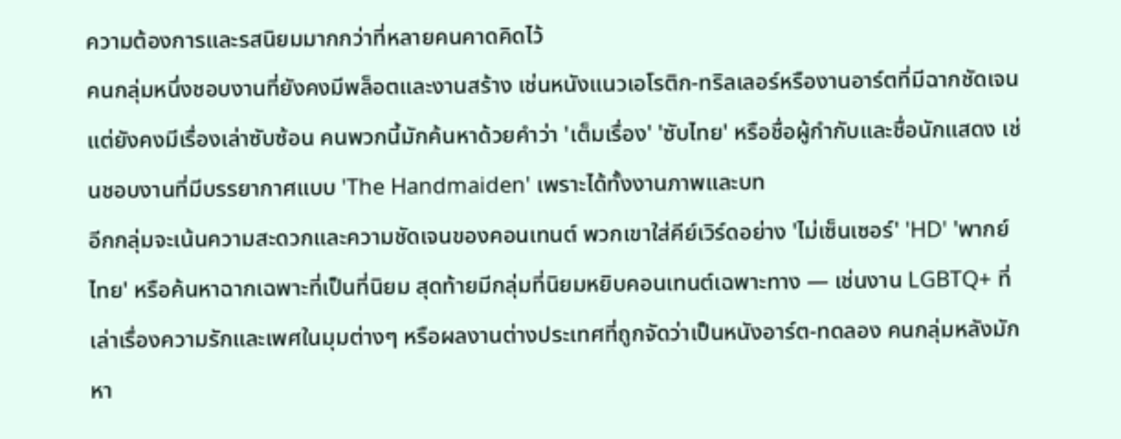ความต้องการและรสนิยมมากกว่าที่หลายคนคาดคิดไว้
คนกลุ่มหนึ่งชอบงานที่ยังคงมีพล็อตและงานสร้าง เช่นหนังแนวเอโรติก-ทริลเลอร์หรืองานอาร์ตที่มีฉากชัดเจนแต่ยังคงมีเรื่องเล่าซับซ้อน คนพวกนี้มักค้นหาด้วยคำว่า 'เต็มเรื่อง' 'ซับไทย' หรือชื่อผู้กำกับและชื่อนักแสดง เช่นชอบงานที่มีบรรยากาศแบบ 'The Handmaiden' เพราะได้ทั้งงานภาพและบท
อีกกลุ่มจะเน้นความสะดวกและความชัดเจนของคอนเทนต์ พวกเขาใส่คีย์เวิร์ดอย่าง 'ไม่เซ็นเซอร์' 'HD' 'พากย์ไทย' หรือค้นหาฉากเฉพาะที่เป็นที่นิยม สุดท้ายมีกลุ่มที่นิยมหยิบคอนเทนต์เฉพาะทาง — เช่นงาน LGBTQ+ ที่เล่าเรื่องความรักและเพศในมุมต่างๆ หรือผลงานต่างประเทศที่ถูกจัดว่าเป็นหนังอาร์ต-ทดลอง คนกลุ่มหลังมักหา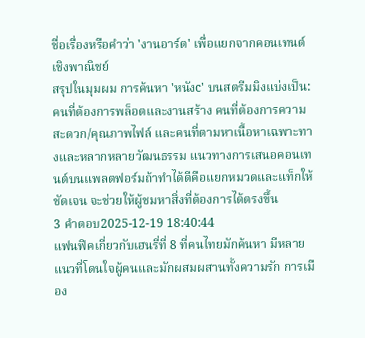ชื่อเรื่องหรือคำว่า 'งานอาร์ต' เพื่อแยกจากคอนเทนต์เชิงพาณิชย์
สรุปในมุมผม การค้นหา 'หนังc' บนสตรีมมิงแบ่งเป็น: คนที่ต้องการพล็อตและงานสร้าง คนที่ต้องการความสะดวก/คุณภาพไฟล์ และคนที่ตามหาเนื้อหาเฉพาะทางและหลากหลายวัฒนธรรม แนวทางการเสนอคอนเทนต์บนแพลตฟอร์มถ้าทำได้ดีคือแยกหมวดและแท็กให้ชัดเจน จะช่วยให้ผู้ชมหาสิ่งที่ต้องการได้ตรงขึ้น
3 คำตอบ2025-12-19 18:40:44
แฟนฟิคเกี่ยวกับเฮนรี่ที่ 8 ที่คนไทยมักค้นหา มีหลายแนวที่โดนใจผู้คนและมักผสมผสานทั้งความรัก การเมือง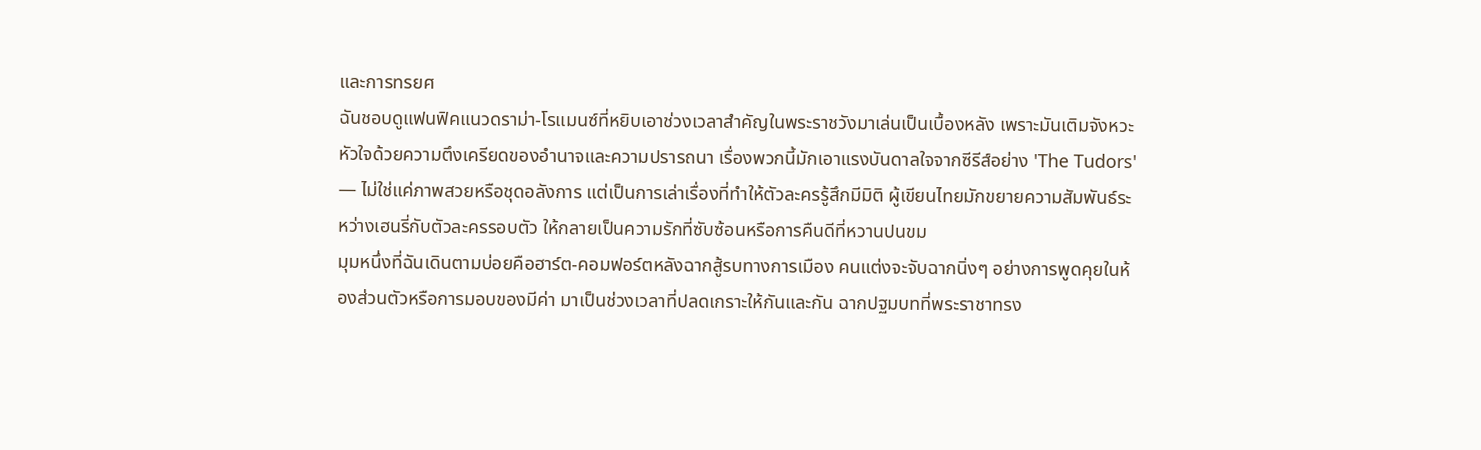และการทรยศ
ฉันชอบดูแฟนฟิคแนวดราม่า-โรแมนซ์ที่หยิบเอาช่วงเวลาสำคัญในพระราชวังมาเล่นเป็นเบื้องหลัง เพราะมันเติมจังหวะหัวใจด้วยความตึงเครียดของอำนาจและความปรารถนา เรื่องพวกนี้มักเอาแรงบันดาลใจจากซีรีส์อย่าง 'The Tudors' — ไม่ใช่แค่ภาพสวยหรือชุดอลังการ แต่เป็นการเล่าเรื่องที่ทำให้ตัวละครรู้สึกมีมิติ ผู้เขียนไทยมักขยายความสัมพันธ์ระหว่างเฮนรี่กับตัวละครรอบตัว ให้กลายเป็นความรักที่ซับซ้อนหรือการคืนดีที่หวานปนขม
มุมหนึ่งที่ฉันเดินตามบ่อยคือฮาร์ต-คอมฟอร์ตหลังฉากสู้รบทางการเมือง คนแต่งจะจับฉากนิ่งๆ อย่างการพูดคุยในห้องส่วนตัวหรือการมอบของมีค่า มาเป็นช่วงเวลาที่ปลดเกราะให้กันและกัน ฉากปฐมบทที่พระราชาทรง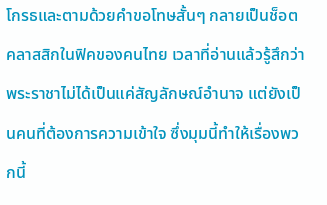โกรธและตามด้วยคำขอโทษสั้นๆ กลายเป็นช็อตคลาสสิกในฟิคของคนไทย เวลาที่อ่านแล้วรู้สึกว่าพระราชาไม่ได้เป็นแค่สัญลักษณ์อำนาจ แต่ยังเป็นคนที่ต้องการความเข้าใจ ซึ่งมุมนี้ทำให้เรื่องพวกนี้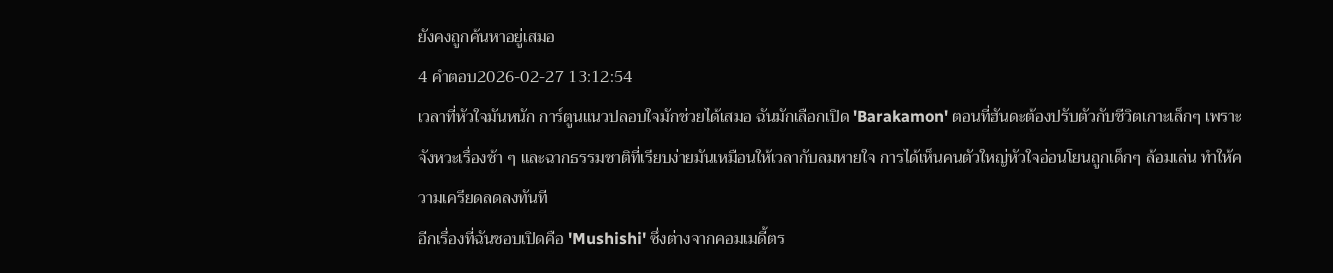ยังคงถูกค้นหาอยู่เสมอ
4 คำตอบ2026-02-27 13:12:54
เวลาที่หัวใจมันหนัก การ์ตูนแนวปลอบใจมักช่วยได้เสมอ ฉันมักเลือกเปิด 'Barakamon' ตอนที่ฮันดะต้องปรับตัวกับชีวิตเกาะเล็กๆ เพราะจังหวะเรื่องช้า ๆ และฉากธรรมชาติที่เรียบง่ายมันเหมือนให้เวลากับลมหายใจ การได้เห็นคนตัวใหญ่หัวใจอ่อนโยนถูกเด็กๆ ล้อมเล่น ทำให้ความเครียดลดลงทันที
อีกเรื่องที่ฉันชอบเปิดคือ 'Mushishi' ซึ่งต่างจากคอมเมดี้ตร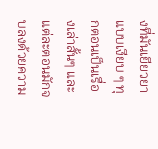งที่มันเยียวยาแบบเงียบ ๆ ทุกตอนเป็นเรื่องเล่าสั้นๆ และแต่ละตอนมักจบลงด้วยความ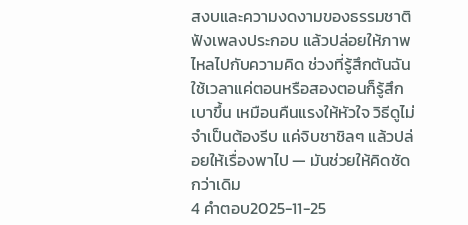สงบและความงดงามของธรรมชาติ ฟังเพลงประกอบ แล้วปล่อยให้ภาพไหลไปกับความคิด ช่วงที่รู้สึกตันฉันใช้เวลาแค่ตอนหรือสองตอนก็รู้สึกเบาขึ้น เหมือนคืนแรงให้หัวใจ วิธีดูไม่จำเป็นต้องรีบ แค่จิบชาชิลๆ แล้วปล่อยให้เรื่องพาไป — มันช่วยให้คิดชัดกว่าเดิม
4 คำตอบ2025-11-25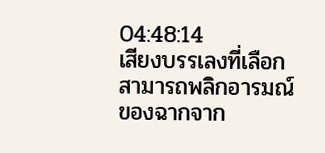04:48:14
เสียงบรรเลงที่เลือกสามารถพลิกอารมณ์ของฉากจาก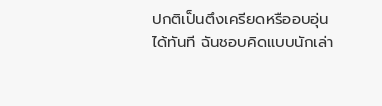ปกติเป็นตึงเครียดหรืออบอุ่นได้ทันที ฉันชอบคิดแบบนักเล่า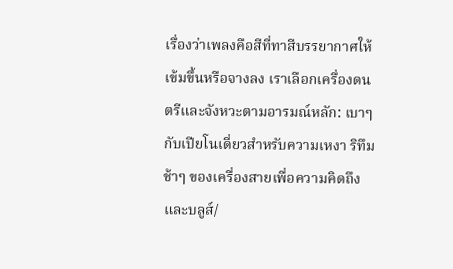เรื่องว่าเพลงคือสีที่ทาสีบรรยากาศให้เข้มขึ้นหรือจางลง เราเลือกเครื่องดนตรีและจังหวะตามอารมณ์หลัก: เบาๆ กับเปียโนเดี่ยวสำหรับความเหงา ริทึมช้าๆ ของเครื่องสายเพื่อความคิดถึง และบลูส์/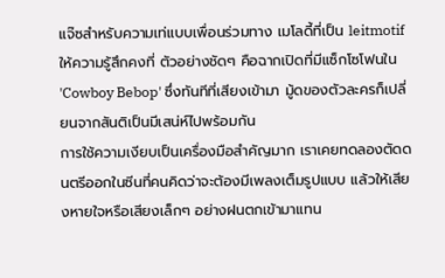แจ๊ซสำหรับความเท่แบบเพื่อนร่วมทาง เมโลดี้ที่เป็น leitmotif ให้ความรู้สึกคงที่ ตัวอย่างชัดๆ คือฉากเปิดที่มีแซ็กโซโฟนใน 'Cowboy Bebop' ซึ่งทันทีที่เสียงเข้ามา มู้ดของตัวละครก็เปลี่ยนจากสันติเป็นมีเสน่ห์ไปพร้อมกัน
การใช้ความเงียบเป็นเครื่องมือสำคัญมาก เราเคยทดลองตัดดนตรีออกในซีนที่คนคิดว่าจะต้องมีเพลงเต็มรูปแบบ แล้วให้เสียงหายใจหรือเสียงเล็กๆ อย่างฝนตกเข้ามาแทน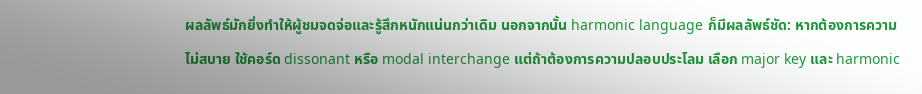ผลลัพธ์มักยิ่งทำให้ผู้ชมจดจ่อและรู้สึกหนักแน่นกว่าเดิม นอกจากนั้น harmonic language ก็มีผลลัพธ์ชัด: หากต้องการความไม่สบาย ใช้คอร์ด dissonant หรือ modal interchange แต่ถ้าต้องการความปลอบประโลม เลือก major key และ harmonic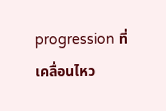progression ที่เคลื่อนไหว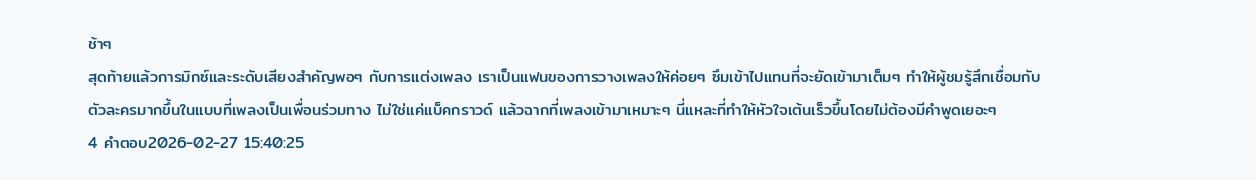ช้าๆ
สุดท้ายแล้วการมิกซ์และระดับเสียงสำคัญพอๆ กับการแต่งเพลง เราเป็นแฟนของการวางเพลงให้ค่อยๆ ซึมเข้าไปแทนที่จะยัดเข้ามาเต็มๆ ทำให้ผู้ชมรู้สึกเชื่อมกับตัวละครมากขึ้นในแบบที่เพลงเป็นเพื่อนร่วมทาง ไม่ใช่แค่แบ็คกราวด์ แล้วฉากที่เพลงเข้ามาเหมาะๆ นี่แหละที่ทำให้หัวใจเต้นเร็วขึ้นโดยไม่ต้องมีคำพูดเยอะๆ
4 คำตอบ2026-02-27 15:40:25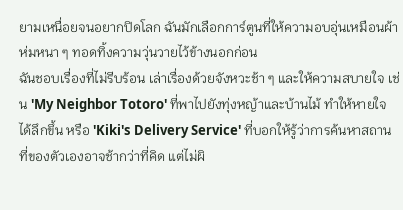ยามเหนื่อยจนอยากปิดโลก ฉันมักเลือกการ์ตูนที่ให้ความอบอุ่นเหมือนผ้าห่มหนา ๆ ทอดทิ้งความวุ่นวายไว้ข้างนอกก่อน
ฉันชอบเรื่องที่ไม่รีบร้อน เล่าเรื่องด้วยจังหวะช้า ๆ และให้ความสบายใจ เช่น 'My Neighbor Totoro' ที่พาไปยังทุ่งหญ้าและบ้านไม้ ทำให้หายใจได้ลึกขึ้น หรือ 'Kiki's Delivery Service' ที่บอกให้รู้ว่าการค้นหาสถานที่ของตัวเองอาจช้ากว่าที่คิด แต่ไม่ผิ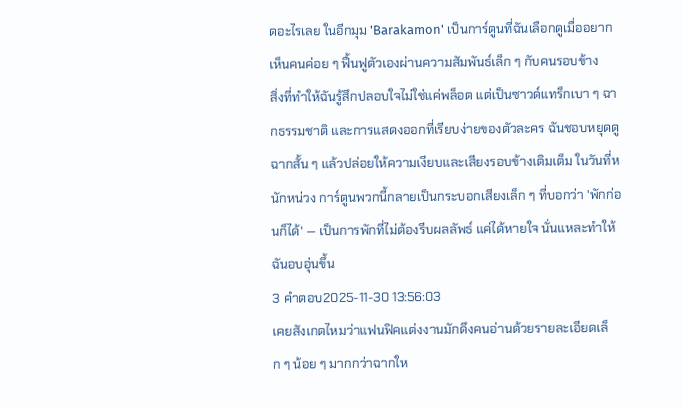ดอะไรเลย ในอีกมุม 'Barakamon' เป็นการ์ตูนที่ฉันเลือกดูเมื่ออยากเห็นคนค่อย ๆ ฟื้นฟูตัวเองผ่านความสัมพันธ์เล็ก ๆ กับคนรอบข้าง
สิ่งที่ทำให้ฉันรู้สึกปลอบใจไม่ใช่แค่พล็อต แต่เป็นซาวด์แทร็กเบา ๆ ฉากธรรมชาติ และการแสดงออกที่เรียบง่ายของตัวละคร ฉันชอบหยุดดูฉากสั้น ๆ แล้วปล่อยให้ความเงียบและเสียงรอบข้างเติมเต็ม ในวันที่หนักหน่วง การ์ตูนพวกนี้กลายเป็นกระบอกเสียงเล็ก ๆ ที่บอกว่า 'พักก่อนก็ได้' — เป็นการพักที่ไม่ต้องรีบผลลัพธ์ แค่ได้หายใจ นั่นแหละทำให้ฉันอบอุ่นขึ้น
3 คำตอบ2025-11-30 13:56:03
เคยสังเกตไหมว่าแฟนฟิคแต่งงานมักดึงคนอ่านด้วยรายละเอียดเล็ก ๆ น้อย ๆ มากกว่าฉากให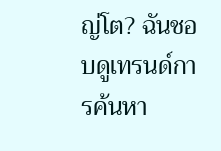ญ่โต? ฉันชอบดูเทรนด์การค้นหา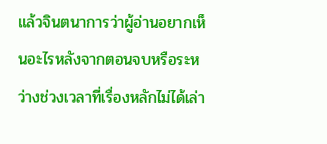แล้วจินตนาการว่าผู้อ่านอยากเห็นอะไรหลังจากตอนจบหรือระหว่างช่วงเวลาที่เรื่องหลักไม่ได้เล่า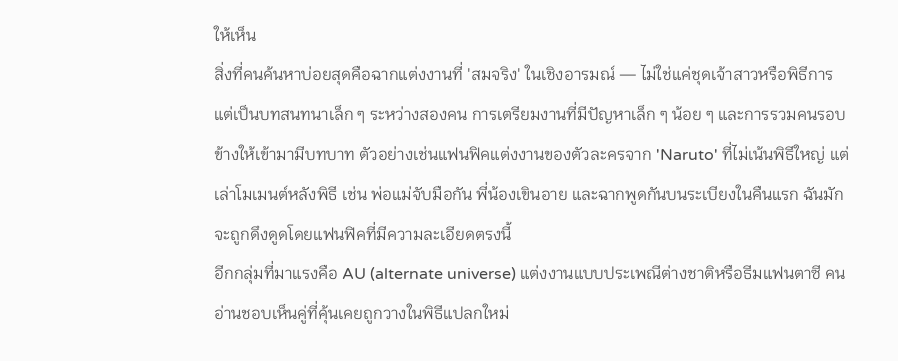ให้เห็น
สิ่งที่คนค้นหาบ่อยสุดคือฉากแต่งงานที่ 'สมจริง' ในเชิงอารมณ์ — ไม่ใช่แค่ชุดเจ้าสาวหรือพิธีการ แต่เป็นบทสนทนาเล็ก ๆ ระหว่างสองคน การเตรียมงานที่มีปัญหาเล็ก ๆ น้อย ๆ และการรวมคนรอบข้างให้เข้ามามีบทบาท ตัวอย่างเช่นแฟนฟิคแต่งงานของตัวละครจาก 'Naruto' ที่ไม่เน้นพิธีใหญ่ แต่เล่าโมเมนต์หลังพิธี เช่น พ่อแม่จับมือกัน พี่น้องเขินอาย และฉากพูดกันบนระเบียงในคืนแรก ฉันมักจะถูกดึงดูดโดยแฟนฟิคที่มีความละเอียดตรงนี้
อีกกลุ่มที่มาแรงคือ AU (alternate universe) แต่งงานแบบประเพณีต่างชาติหรือธีมแฟนตาซี คนอ่านชอบเห็นคู่ที่คุ้นเคยถูกวางในพิธีแปลกใหม่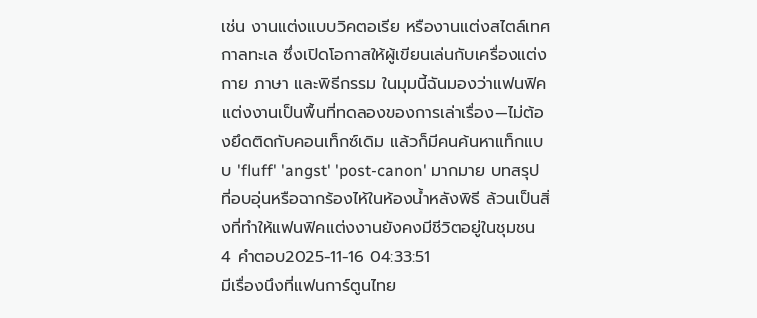เช่น งานแต่งแบบวิคตอเรีย หรืองานแต่งสไตล์เทศกาลทะเล ซึ่งเปิดโอกาสให้ผู้เขียนเล่นกับเครื่องแต่งกาย ภาษา และพิธีกรรม ในมุมนี้ฉันมองว่าแฟนฟิคแต่งงานเป็นพื้นที่ทดลองของการเล่าเรื่อง—ไม่ต้องยึดติดกับคอนเท็กซ์เดิม แล้วก็มีคนค้นหาแท็กแบบ 'fluff' 'angst' 'post-canon' มากมาย บทสรุปที่อบอุ่นหรือฉากร้องไห้ในห้องน้ำหลังพิธี ล้วนเป็นสิ่งที่ทำให้แฟนฟิคแต่งงานยังคงมีชีวิตอยู่ในชุมชน
4 คำตอบ2025-11-16 04:33:51
มีเรื่องนึงที่แฟนการ์ตูนไทย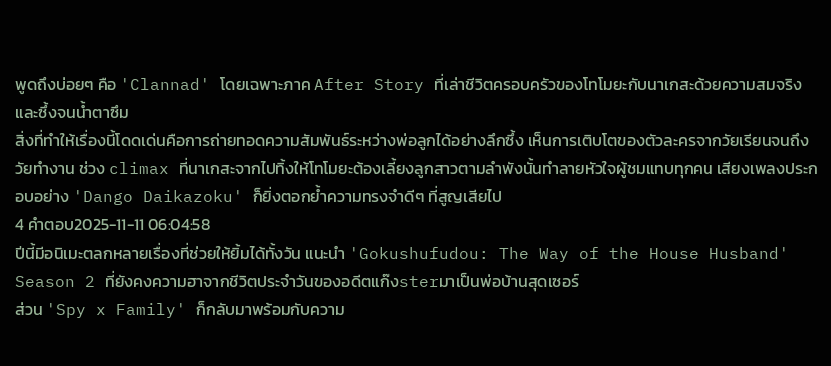พูดถึงบ่อยๆ คือ 'Clannad' โดยเฉพาะภาค After Story ที่เล่าชีวิตครอบครัวของโทโมยะกับนาเกสะด้วยความสมจริงและซึ้งจนน้ำตาซึม
สิ่งที่ทำให้เรื่องนี้โดดเด่นคือการถ่ายทอดความสัมพันธ์ระหว่างพ่อลูกได้อย่างลึกซึ้ง เห็นการเติบโตของตัวละครจากวัยเรียนจนถึงวัยทำงาน ช่วง climax ที่นาเกสะจากไปทิ้งให้โทโมยะต้องเลี้ยงลูกสาวตามลำพังนั้นทำลายหัวใจผู้ชมแทบทุกคน เสียงเพลงประกอบอย่าง 'Dango Daikazoku' ก็ยิ่งตอกย้ำความทรงจำดีๆ ที่สูญเสียไป
4 คำตอบ2025-11-11 06:04:58
ปีนี้มีอนิเมะตลกหลายเรื่องที่ช่วยให้ยิ้มได้ทั้งวัน แนะนำ 'Gokushufudou: The Way of the House Husband' Season 2 ที่ยังคงความฮาจากชีวิตประจำวันของอดีตแก๊งsterมาเป็นพ่อบ้านสุดเซอร์
ส่วน 'Spy x Family' ก็กลับมาพร้อมกับความ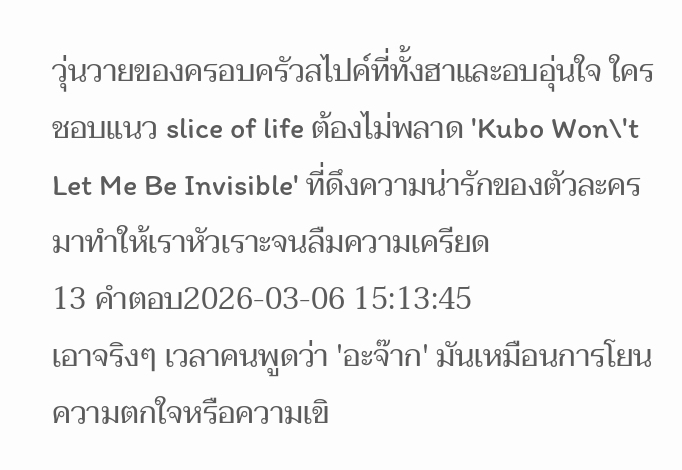วุ่นวายของครอบครัวสไปค์ที่ทั้งฮาและอบอุ่นใจ ใครชอบแนว slice of life ต้องไม่พลาด 'Kubo Won\'t Let Me Be Invisible' ที่ดึงความน่ารักของตัวละครมาทำให้เราหัวเราะจนลืมความเครียด
13 คำตอบ2026-03-06 15:13:45
เอาจริงๆ เวลาคนพูดว่า 'อะจ๊าก' มันเหมือนการโยนความตกใจหรือความเขิ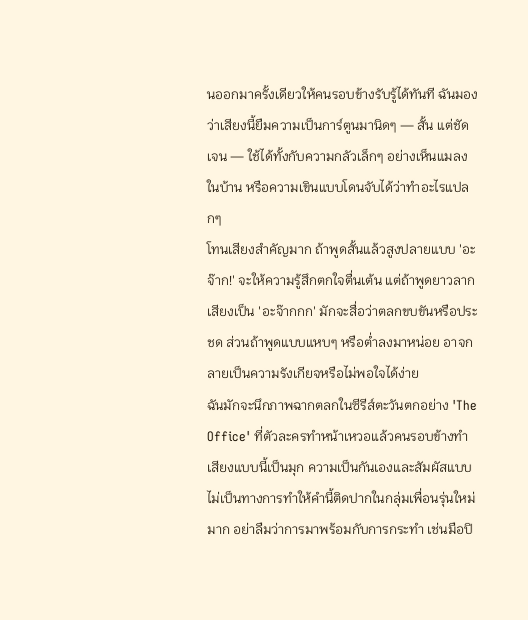นออกมาครั้งเดียวให้คนรอบข้างรับรู้ได้ทันที ฉันมองว่าเสียงนี้ยืมความเป็นการ์ตูนมานิดๆ — สั้น แต่ชัดเจน — ใช้ได้ทั้งกับความกลัวเล็กๆ อย่างเห็นแมลงในบ้าน หรือความเขินแบบโดนจับได้ว่าทำอะไรแปลกๆ
โทนเสียงสำคัญมาก ถ้าพูดสั้นแล้วสูงปลายแบบ 'อะจ๊าก!' จะให้ความรู้สึกตกใจตื่นเต้น แต่ถ้าพูดยาวลากเสียงเป็น 'อะจ๊ากกก' มักจะสื่อว่าตลกขบขันหรือประชด ส่วนถ้าพูดแบบแหบๆ หรือต่ำลงมาหน่อย อาจกลายเป็นความรังเกียจหรือไม่พอใจได้ง่าย
ฉันมักจะนึกภาพฉากตลกในซีรีส์ตะวันตกอย่าง 'The Office' ที่ตัวละครทำหน้าเหวอแล้วคนรอบข้างทำเสียงแบบนี้เป็นมุก ความเป็นกันเองและสัมผัสแบบไม่เป็นทางการทำให้คำนี้ติดปากในกลุ่มเพื่อนรุ่นใหม่มาก อย่าลืมว่าการมาพร้อมกับการกระทำ เช่นมือปิ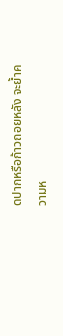ดปากหรือก้าวถอยหลัง จะย้ำความห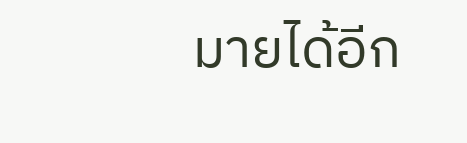มายได้อีก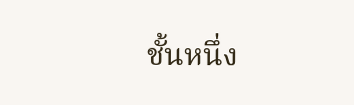ชั้นหนึ่ง